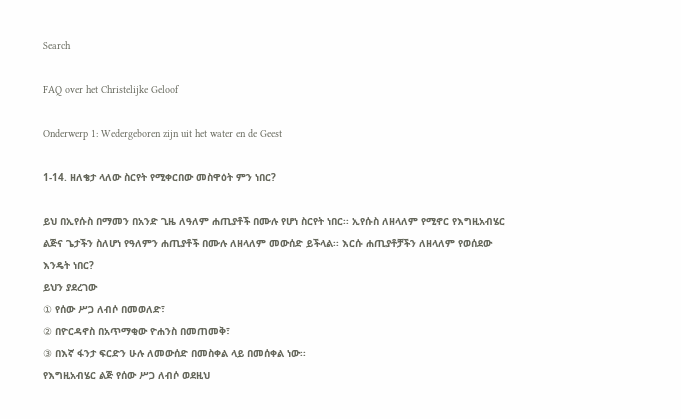Search

FAQ over het Christelijke Geloof

Onderwerp 1: Wedergeboren zijn uit het water en de Geest

1-14. ዘለቄታ ላለው ስርየት የሚቀርበው መስዋዕት ምን ነበር?

ይህ በኢየሱስ በማመን በአንድ ጊዜ ለዓለም ሐጢያቶች በሙሉ የሆነ ስርየት ነበር፡፡ ኢየሱስ ለዘላለም የሚኖር የእግዚአብሄር ልጅና ጌታችን ስለሆነ የዓለምን ሐጢያቶች በሙሉ ለዘላለም መውሰድ ይችላል፡፡ እርሱ ሐጢያቶቻችን ለዘላለም የወሰደው እንዴት ነበር?
ይህን ያደረገው
① የሰው ሥጋ ለብሶ በመወለድ፣
② በዮርዳኖስ በአጥማቂው ዮሐንስ በመጠመቅ፣
③ በእኛ ፋንታ ፍርድን ሁሉ ለመውሰድ በመስቀል ላይ በመሰቀል ነው፡፡
የእግዚአብሄር ልጅ የሰው ሥጋ ለብሶ ወደዚህ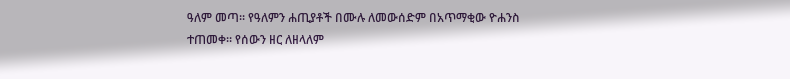ዓለም መጣ፡፡ የዓለምን ሐጢያቶች በሙሉ ለመውሰድም በአጥማቂው ዮሐንስ ተጠመቀ፡፡ የሰውን ዘር ለዘላለም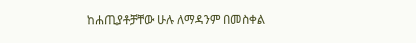ከሐጢያቶቻቸው ሁሉ ለማዳንም በመስቀል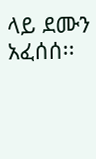ላይ ደሙን አፈሰሰ፡፡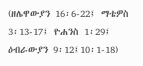(ዘሌዋውያን 16፡6-22፤ ማቴዎስ 3፡13-17፤ ዮሐንስ 1፡29፤ ዕብራውያን 9፡12፤10፡1-18)